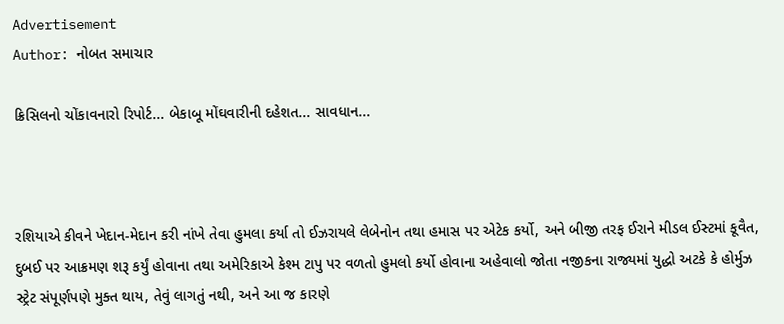Advertisement
Author: નોબત સમાચાર

ક્રિસિલનો ચોંકાવનારો રિપોર્ટ... બેકાબૂ મોંઘવારીની દહેશત... સાવધાન...



રશિયાએ કીવને ખેદાન-મેદાન કરી નાંખે તેવા હુમલા કર્યા તો ઈઝરાયલે લેબેનોન તથા હમાસ પર એટેક કર્યો, અને બીજી તરફ ઈરાને મીડલ ઈસ્ટમાં કૂવૈત, દુબઈ પર આક્રમણ શરૂ કર્યું હોવાના તથા અમેરિકાએ કેશ્મ ટાપુ પર વળતો હુમલો કર્યો હોવાના અહેવાલો જોતા નજીકના રાજ્યમાં યુદ્ધો અટકે કે હોર્મુઝ સ્ટ્રેટ સંપૂર્ણપણે મુક્ત થાય, તેવું લાગતું નથી, અને આ જ કારણે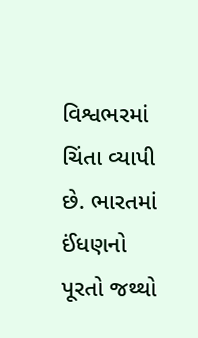વિશ્વભરમાં ચિંતા વ્યાપી છે. ભારતમાં ઈંધણનો પૂરતો જથ્થો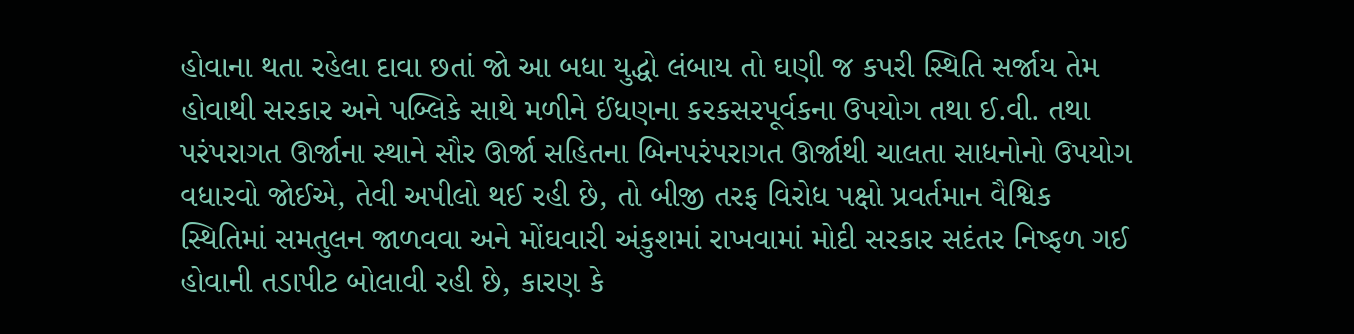હોવાના થતા રહેલા દાવા છતાં જો આ બધા યુદ્ધો લંબાય તો ઘણી જ કપરી સ્થિતિ સર્જાય તેમ હોવાથી સરકાર અને પબ્લિકે સાથે મળીને ઈંધણના કરકસરપૂર્વકના ઉપયોગ તથા ઈ.વી. તથા પરંપરાગત ઊર્જાના સ્થાને સૌર ઊર્જા સહિતના બિનપરંપરાગત ઊર્જાથી ચાલતા સાધનોનો ઉપયોગ વધારવો જોઈએ, તેવી અપીલો થઈ રહી છે, તો બીજી તરફ વિરોધ પક્ષો પ્રવર્તમાન વૈશ્વિક સ્થિતિમાં સમતુલન જાળવવા અને મોંઘવારી અંકુશમાં રાખવામાં મોદી સરકાર સદંતર નિષ્ફળ ગઈ હોવાની તડાપીટ બોલાવી રહી છે, કારણ કે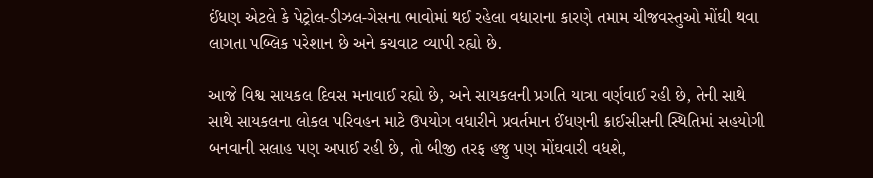ઈંધણ એટલે કે પેટ્રોલ-ડીઝલ-ગેસના ભાવોમાં થઈ રહેલા વધારાના કારણે તમામ ચીજવસ્તુઓ મોંઘી થવા લાગતા પબ્લિક પરેશાન છે અને કચવાટ વ્યાપી રહ્યો છે.

આજે વિશ્વ સાયકલ દિવસ મનાવાઈ રહ્યો છે, અને સાયકલની પ્રગતિ યાત્રા વર્ણવાઈ રહી છે, તેની સાથે સાથે સાયકલના લોકલ પરિવહન માટે ઉપયોગ વધારીને પ્રવર્તમાન ઈંધણની ક્રાઈસીસની સ્થિતિમાં સહયોગી બનવાની સલાહ પણ અપાઈ રહી છે, તો બીજી તરફ હજુ પણ મોંઘવારી વધશે,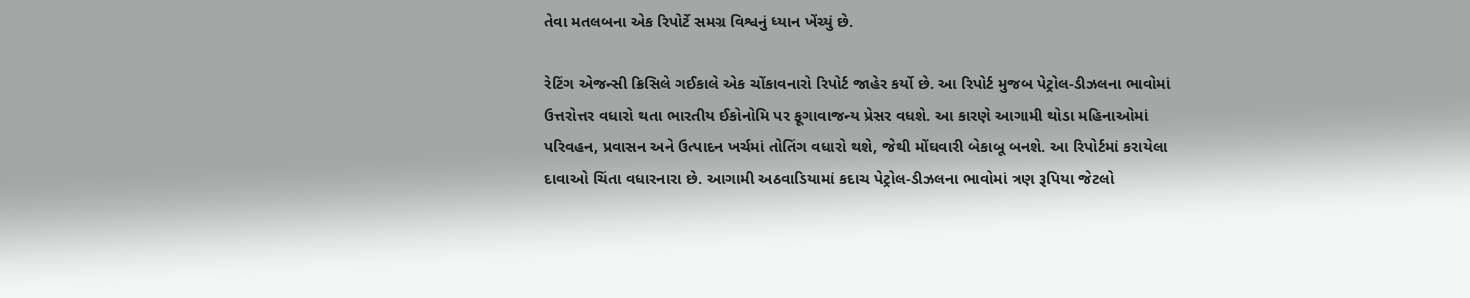તેવા મતલબના એક રિપોર્ટે સમગ્ર વિશ્વનું ધ્યાન ખેંચ્યું છે.

રેટિંગ એજન્સી ક્રિસિલે ગઈકાલે એક ચોંકાવનારો રિપોર્ટ જાહેર કર્યો છે. આ રિપોર્ટ મુજબ પેટ્રોલ-ડીઝલના ભાવોમાં ઉત્તરોત્તર વધારો થતા ભારતીય ઈકોનોમિ પર ફૂગાવાજન્ય પ્રેસર વધશે. આ કારણે આગામી થોડા મહિનાઓમાં પરિવહન, પ્રવાસન અને ઉત્પાદન ખર્ચમાં તોતિંગ વધારો થશે, જેથી મોંઘવારી બેકાબૂ બનશે. આ રિપોર્ટમાં કરાયેલા દાવાઓ ચિંતા વધારનારા છે. આગામી અઠવાડિયામાં કદાચ પેટ્રોલ-ડીઝલના ભાવોમાં ત્રણ રૂપિયા જેટલો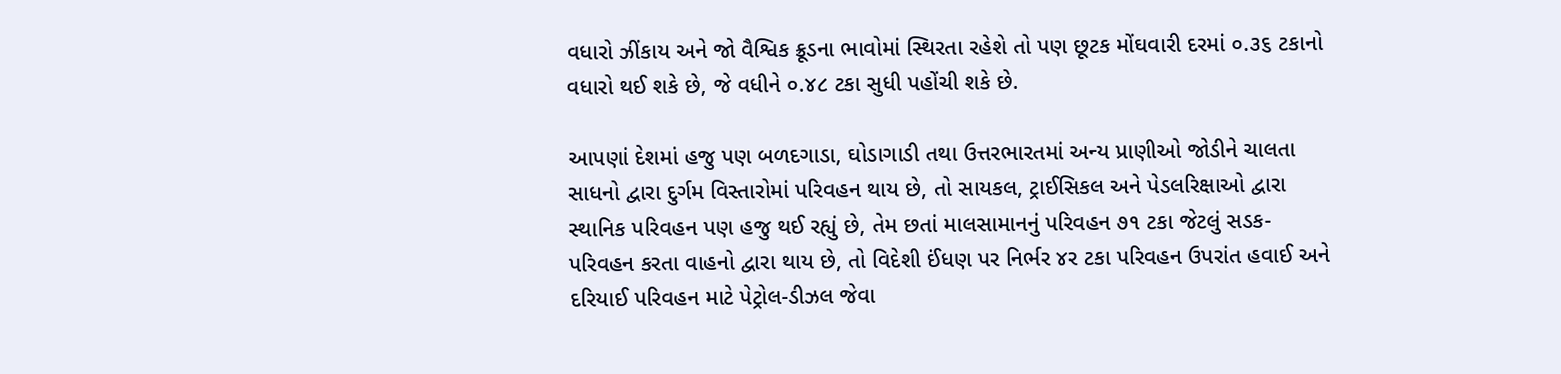વધારો ઝીંકાય અને જો વૈશ્વિક ક્રૂડના ભાવોમાં સ્થિરતા રહેશે તો પણ છૂટક મોંઘવારી દરમાં ૦.૩૬ ટકાનો વધારો થઈ શકે છે, જે વધીને ૦.૪૮ ટકા સુધી પહોંચી શકે છે.

આપણાં દેશમાં હજુ પણ બળદગાડા, ઘોડાગાડી તથા ઉત્તરભારતમાં અન્ય પ્રાણીઓ જોડીને ચાલતા સાધનો દ્વારા દુર્ગમ વિસ્તારોમાં પરિવહન થાય છે, તો સાયકલ, ટ્રાઈસિકલ અને પેડલરિક્ષાઓ દ્વારા સ્થાનિક પરિવહન પણ હજુ થઈ રહ્યું છે, તેમ છતાં માલસામાનનું પરિવહન ૭૧ ટકા જેટલું સડક-પરિવહન કરતા વાહનો દ્વારા થાય છે, તો વિદેશી ઈંધણ પર નિર્ભર ૪ર ટકા પરિવહન ઉપરાંત હવાઈ અને દરિયાઈ પરિવહન માટે પેટ્રોલ-ડીઝલ જેવા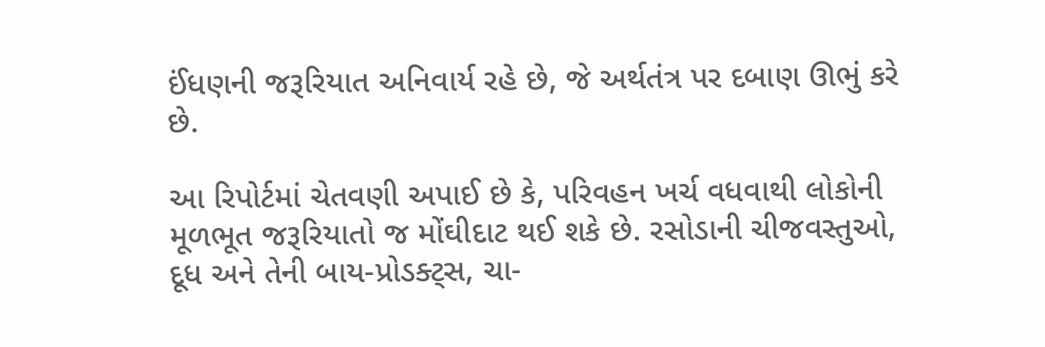ઈંધણની જરૂરિયાત અનિવાર્ય રહે છે, જે અર્થતંત્ર પર દબાણ ઊભું કરે છે.

આ રિપોર્ટમાં ચેતવણી અપાઈ છે કે, પરિવહન ખર્ચ વધવાથી લોકોની મૂળભૂત જરૂરિયાતો જ મોંઘીદાટ થઈ શકે છે. રસોડાની ચીજવસ્તુઓ, દૂધ અને તેની બાય-પ્રોડક્ટ્સ, ચા-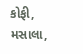કોફી, મસાલા,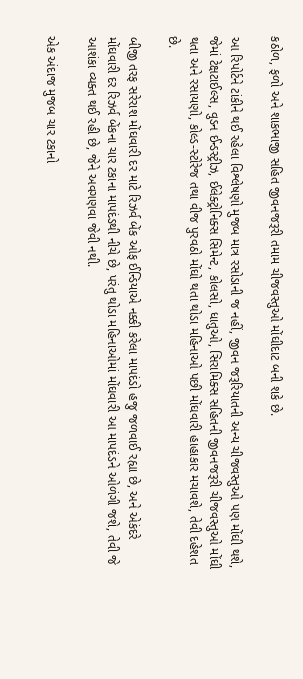કઠોળ, ફળો અને શાકભાજી સહિત જીવનજરૂરી તમામ ચીજવસ્તુઓ મોંઘીદાટ બની શકે છે.

આ રિપોર્ટને ટાંકીને થઈ રહેલા વિશ્લેષણો મુજબ માત્ર રસોડાની જ નહીં, જીવન જરૂરિયાતની અન્ય ચીજવસ્તુઓ પણ મોંઘી થશે, જેમાં ટેક્ષટાઈલ્સ, વુડન ઈન્ડસ્ટ્રીઝ, ઈલેક્ટ્રોનિક્સ સિમેન્ટ, કોલસો, ધાતુઓ, સિરામિક્સ સહિતની જીવનજરૂરી ચીજવસ્તુઓ મોંઘી થતા અને રસાયણો, કોલ્ડ-સ્ટોરેજ તથા વીજ પુરવઠો મોંઘો થતા થોડા મહિનાઓ પછી મોંઘવારી હાહાકાર મચાવશે, તેવી દહેશત છે.

બીજી તરફ સરેરાશ મોંઘવારી દર માટે રિઝર્વ બેંક ઓફ ઈન્ડિયાએ નક્કી કરેલા માપદંડો હજુ જળવાઈ રહ્યા છે, અને એકંદરે મોંઘવારી દર રિઝર્વ બેંકના ચાર ટકાના માપદંડથી નીચે છે, પરંતુ થોડા મહિનાઓમાં મોંઘવારી આ માપદંડને ઓળંગી જશે, તેવી જે આશંકા વ્યક્ત થઈ રહી છે, જેને અવગણવા જેવી નથી.

એક અંદાજ મુજબ ચાર ટકાનો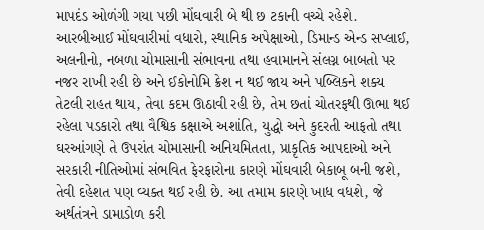માપદંડ ઓળંગી ગયા પછી મોંઘવારી બે થી છ ટકાની વચ્ચે રહેશે. આરબીઆઈ મોંઘવારીમાં વધારો, સ્થાનિક અપેક્ષાઓ, ડિમાન્ડ એન્ડ સપ્લાઈ, અલનીનો, નબળા ચોમાસાની સંભાવના તથા હવામાનને સંલગ્ન બાબતો પર નજર રાખી રહી છે અને ઈકોનોમિ ક્રેશ ન થઈ જાય અને પબ્લિકને શક્ય તેટલી રાહત થાય, તેવા કદમ ઊઠાવી રહી છે, તેમ છતાં ચોતરફથી ઊભા થઈ રહેલા પડકારો તથા વૈશ્વિક કક્ષાએ અશાંતિ, યુદ્ધો અને કુદરતી આફતો તથા ઘરઆંગણે તે ઉપરાંત ચોમાસાની અનિયમિતતા, પ્રાકૃતિક આપદાઓ અને સરકારી નીતિઓમાં સંભવિત ફેરફારોના કારણે મોંઘવારી બેકાબૂ બની જશે, તેવી દહેશત પણ વ્યક્ત થઈ રહી છે. આ તમામ કારણે ખાધ વધશે, જે અર્થતંત્રને ડામાડોળ કરી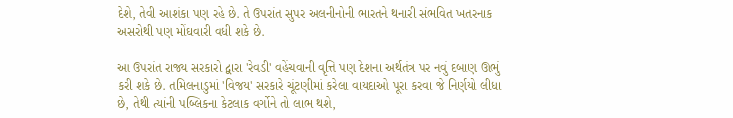દેશે, તેવી આશંકા પણ રહે છે. તે ઉપરાંત સુપર અલનીનોની ભારતને થનારી સંભવિત ખતરનાક અસરોથી પણ મોંઘવારી વધી શકે છે.

આ ઉપરાંત રાજ્ય સરકારો દ્વારા 'રેવડી' વહેંચવાની વૃત્તિ પણ દેશના અર્થતંત્ર પર નવું દબાણ ઊભું કરી શકે છે. તમિલનાડુમાં 'વિજય' સરકારે ચૂંટણીમાં કરેલા વાયદાઓ પૂરા કરવા જે નિર્ણયો લીધા છે, તેથી ત્યાંની પબ્લિકના કેટલાક વર્ગોને તો લાભ થશે,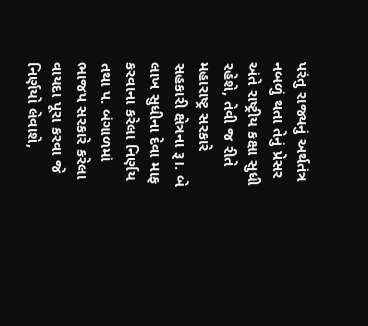પરંતુ રાજ્યનું અર્થતંત્ર નબળું થતા તેનું પ્રેસર અંતે રાષ્ટ્રીય કક્ષા સુધી રહેશે, તેવી જ રીતે મહારાષ્ટ્ર સરકારે સહકારી ક્ષેત્રના રૂ।. બે લાખ સુધીના દેવા માફ કરવાના કરેલા નિર્ણય તથા પ. બંગાળમાં ભાજપ સરકારે કરેલા વાયદા પૂરા કરવા જે નિર્ણયો લેવાશે,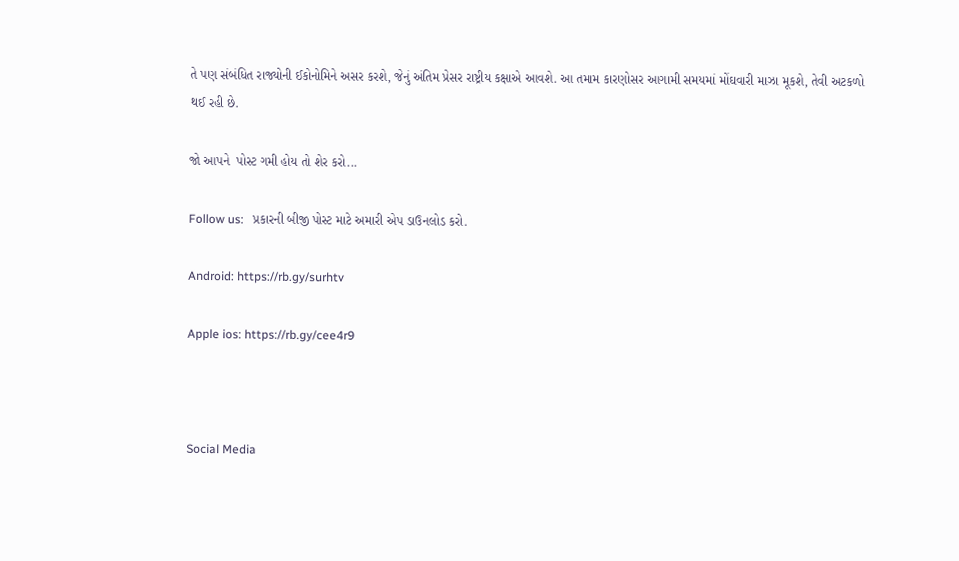તે પણ સંબંધિત રાજ્યોની ઈકોનોમિને અસર કરશે, જેનું અંતિમ પ્રેસર રાષ્ટ્રીય કક્ષાએ આવશે. આ તમામ કારણોસર આગામી સમયમાં મોંઘવારી માઝા મૂકશે, તેવી અટકળો થઈ રહી છે.

જો આપને  પોસ્ટ ગમી હોય તો શેર કરો...

Follow us:   પ્રકારની બીજી પોસ્ટ માટે અમારી એપ ડાઉનલોડ કરો.

Android: https://rb.gy/surhtv

Apple ios: https://rb.gy/cee4r9



Social Media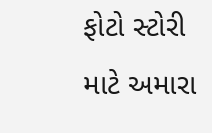ફોટો સ્ટોરી માટે અમારા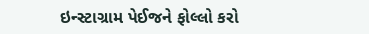ઇન્સ્ટાગ્રામ પેઈજને ફોલ્લો કરો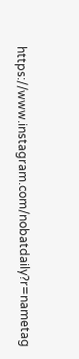https://www.instagram.com/nobatdaily?r=nametag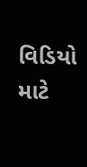વિડિયો માટે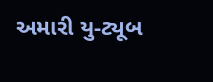અમારી યુ-ટ્યૂબ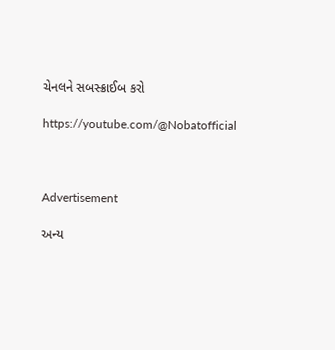ચેનલને સબસ્ક્રાઈબ કરો

https://youtube.com/@Nobatofficial



Advertisement

અન્ય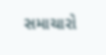સમાચારો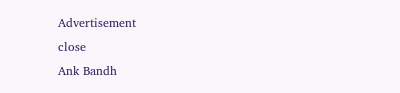Advertisement
close
Ank Bandh